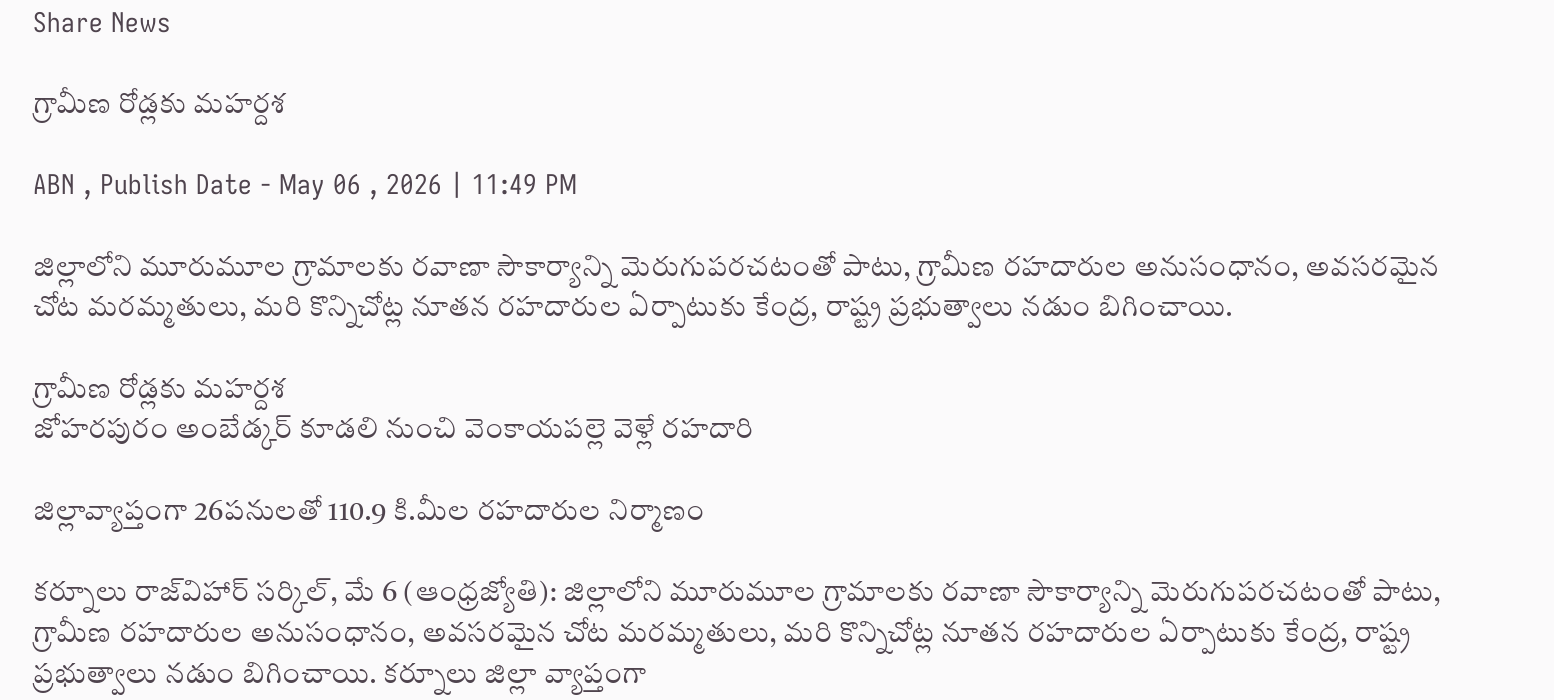Share News

గ్రామీణ రోడ్లకు మహర్దశ

ABN , Publish Date - May 06 , 2026 | 11:49 PM

జిల్లాలోని మూరుమూల గ్రామాలకు రవాణా సౌకార్యాన్ని మెరుగుపరచటంతో పాటు, గ్రామీణ రహదారుల అనుసంధానం, అవసరమైన చోట మరమ్మతులు, మరి కొన్నిచోట్ల నూతన రహదారుల ఏర్పాటుకు కేంద్ర, రాష్ట్ర ప్రభుత్వాలు నడుం బిగించాయి.

గ్రామీణ రోడ్లకు మహర్దశ
జోహరపురం అంబేడ్కర్‌ కూడలి నుంచి వెంకాయపల్లె వెళ్లే రహదారి

జిల్లావ్యాప్తంగా 26పనులతో 110.9 కి.మీల రహదారుల నిర్మాణం

కర్నూలు రాజ్‌విహార్‌ సర్కిల్‌, మే 6 (ఆంధ్రజ్యోతి): జిల్లాలోని మూరుమూల గ్రామాలకు రవాణా సౌకార్యాన్ని మెరుగుపరచటంతో పాటు, గ్రామీణ రహదారుల అనుసంధానం, అవసరమైన చోట మరమ్మతులు, మరి కొన్నిచోట్ల నూతన రహదారుల ఏర్పాటుకు కేంద్ర, రాష్ట్ర ప్రభుత్వాలు నడుం బిగించాయి. కర్నూలు జిల్లా వ్యాప్తంగా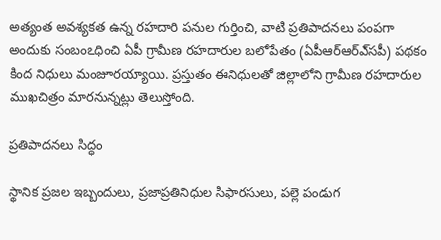అత్యంత అవశ్యకత ఉన్న రహదారి పనుల గుర్తించి, వాటి ప్రతిపాదనలు పంపగా అందుకు సంబంఽధించి ఏపీ గ్రామీణ రహదారుల బలోపేతం (ఏపీఆర్‌ఆర్‌ఎ్‌సపీ) పథకం కింద నిధులు మంజూరయ్యాయి. ప్రస్తుతం ఈనిధులతో జిల్లాలోని గ్రామీణ రహదారుల ముఖచిత్రం మారనున్నట్లు తెలుస్తోంది.

ప్రతిపాదనలు సిద్ధం

స్థానిక ప్రజల ఇబ్బందులు, ప్రజాప్రతినిధుల సిఫారసులు, పల్లె పండుగ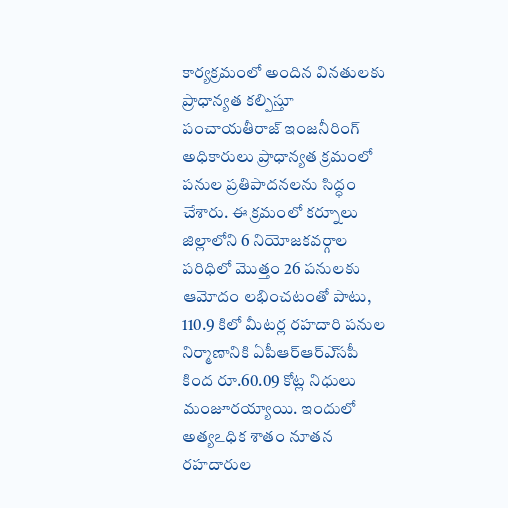కార్యక్రమంలో అందిన వినతులకు ప్రాధాన్యత కల్పిస్తూ పంచాయతీరాజ్‌ ఇంజనీరింగ్‌ అధికారులు ప్రాధాన్యత క్రమంలో పనుల ప్రతిపాదనలను సిద్ధం చేశారు. ఈ క్రమంలో కర్నూలు జిల్లాలోని 6 నియోజకవర్గాల పరిధిలో మొత్తం 26 పనులకు ఆమోదం లభించటంతో పాటు, 110.9 కిలో మీటర్ల రహదారి పనుల నిర్మాణానికి ఏపీఆర్‌ఆర్‌ఎ్‌సపీ కింద రూ.60.09 కోట్ల నిధులు మంజూరయ్యాయి. ఇందులో అత్యఽధిక శాతం నూతన రహదారుల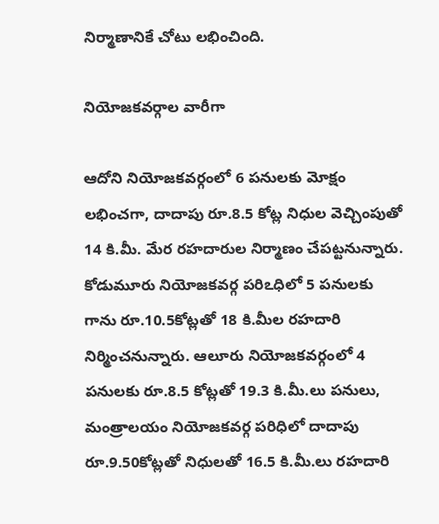నిర్మాణానికే చోటు లభించింది.

నియోజకవర్గాల వారీగా

ఆదోని నియోజకవర్గంలో 6 పనులకు మోక్షం లభించగా, దాదాపు రూ.8.5 కోట్ల నిధుల వెచ్చింపుతో 14 కి.మీ. మేర రహదారుల నిర్మాణం చేపట్టనున్నారు. కోడుమూరు నియోజకవర్గ పరిఽధిలో 5 పనులకు గాను రూ.10.5కోట్లతో 18 కి.మీల రహదారి నిర్మించనున్నారు. ఆలూరు నియోజకవర్గంలో 4 పనులకు రూ.8.5 కోట్లతో 19.3 కి.మీ.లు పనులు, మంత్రాలయం నియోజకవర్గ పరిధిలో దాదాపు రూ.9.50కోట్లతో నిధులతో 16.5 కి.మీ.లు రహదారి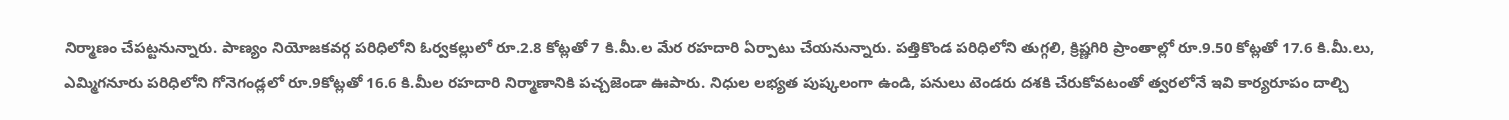నిర్మాణం చేపట్టనున్నారు. పాణ్యం నియోజకవర్గ పరిధిలోని ఓర్వకల్లులో రూ.2.8 కోట్లతో 7 కి.మీ.ల మేర రహదారి ఏర్పాటు చేయనున్నారు. పత్తికొండ పరిధిలోని తుగ్గలి, క్రిష్ణగిరి ప్రాంతాల్లో రూ.9.50 కోట్లతో 17.6 కి.మీ.లు, ఎమ్మిగనూరు పరిధిలోని గోనెగండ్లలో రూ.9కోట్లతో 16.6 కి.మీల రహదారి నిర్మాణానికి పచ్చజెండా ఊపారు. నిధుల లభ్యత పుష్కలంగా ఉండి, పనులు టెండరు దశకి చేరుకోవటంతో త్వరలోనే ఇవి కార్యరూపం దాల్చి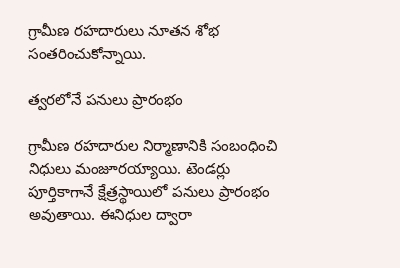గ్రామీణ రహదారులు నూతన శోభ సంతరించుకోన్నాయి.

త్వరలోనే పనులు ప్రారంభం

గ్రామీణ రహదారుల నిర్మాణానికి సంబంధించి నిధులు మంజూరయ్యాయి. టెండర్లు పూర్తికాగానే క్షేత్రస్థాయిలో పనులు ప్రారంభం అవుతాయి. ఈనిధుల ద్వారా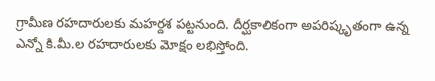గ్రామీణ రహదారులకు మహర్దశ పట్టనుంది. దీర్ఘకాలికంగా అపరిష్కృతంగా ఉన్న ఎన్నో కి.మీ.ల రహదారులకు మోక్షం లభిస్తోంది.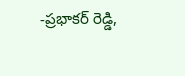-ప్రభాకర్‌ రెడ్డి,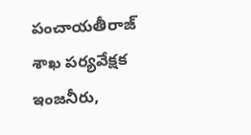పంచాయతీరాజ్‌ శాఖ పర్యవేక్షక ఇంజనీరు,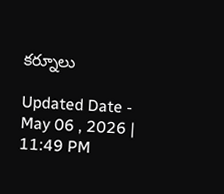కర్నూలు

Updated Date - May 06 , 2026 | 11:49 PM